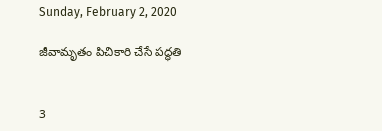Sunday, February 2, 2020

జీవామృతం పిచికారి చేసే పద్ధతి


3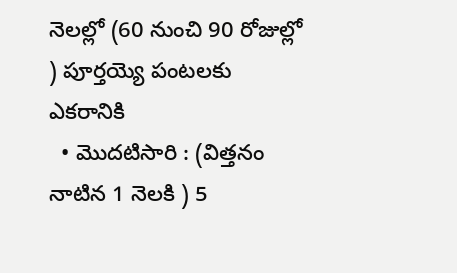నెలల్లో (60 నుంచి 90 రోజుల్లో ) పూర్తయ్యె పంటలకు
ఎకరానికి
  • మొదటిసారి : (విత్తనం నాటిన 1 నెలకి ) 5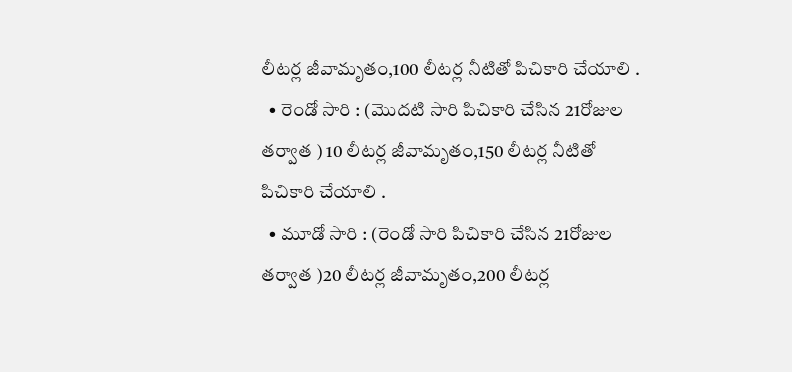లీటర్ల జీవామృతం,100 లీటర్ల నీటితో పిచికారి చేయాలి .
  • రెండో సారి : (మొదటి సారి పిచికారి చేసిన 21రోజుల తర్వాత ) 10 లీటర్ల జీవామృతం,150 లీటర్ల నీటితో పిచికారి చేయాలి .
  • మూడో సారి : (రెండో సారి పిచికారి చేసిన 21రోజుల తర్వాత )20 లీటర్ల జీవామృతం,200 లీటర్ల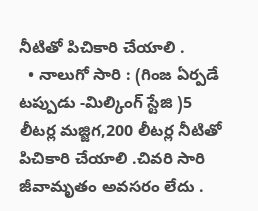నీటితో పిచికారి చేయాలి .
  • నాలుగో సారి : (గింజ ఏర్పడే టప్పుడు -మిల్కింగ్ స్టేజి )5 లీటర్ల మజ్జిగ,200 లీటర్ల నీటితో పిచికారి చేయాలి .చివరి సారి జీవామృతం అవసరం లేదు .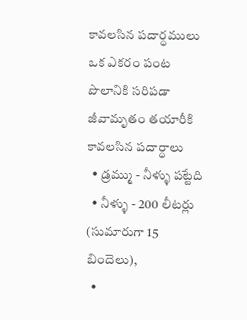కావలసిన పదార్ధములు
ఒక ఎకరం పంట పొలానికి సరిపడా జీవామృతం తయారీకి కావలసిన పదార్ధాలు
  • డ్రమ్ము - నీళ్ళు పట్టేది
  • నీళ్ళు - 200 లీటర్లు (సుమారుగా 15 బిందెలు),
  •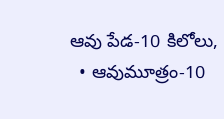ఆవు పేడ-10 కిలోలు,
  • ఆవుమూత్రం-10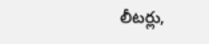లీటర్లు,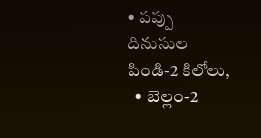• పప్పు దినుసుల పిండి-2 కిలోలు,
  • బెల్లం-2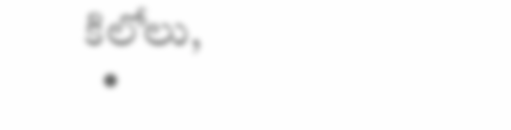కిలోలు,
  •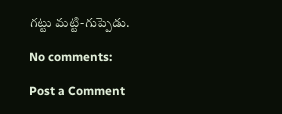గట్టు మట్టి-గుప్పెడు.

No comments:

Post a Comment